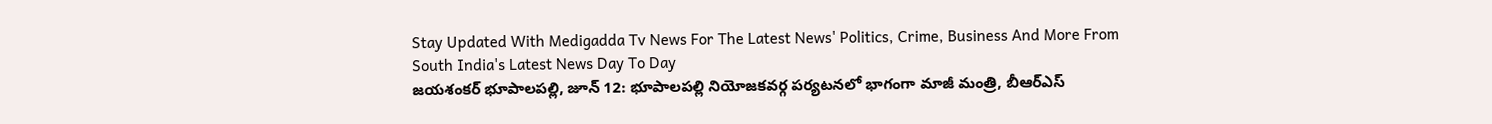Stay Updated With Medigadda Tv News For The Latest News' Politics, Crime, Business And More From South India's Latest News Day To Day
జయశంకర్ భూపాలపల్లి, జూన్ 12: భూపాలపల్లి నియోజకవర్గ పర్యటనలో భాగంగా మాజీ మంత్రి, బీఆర్ఎస్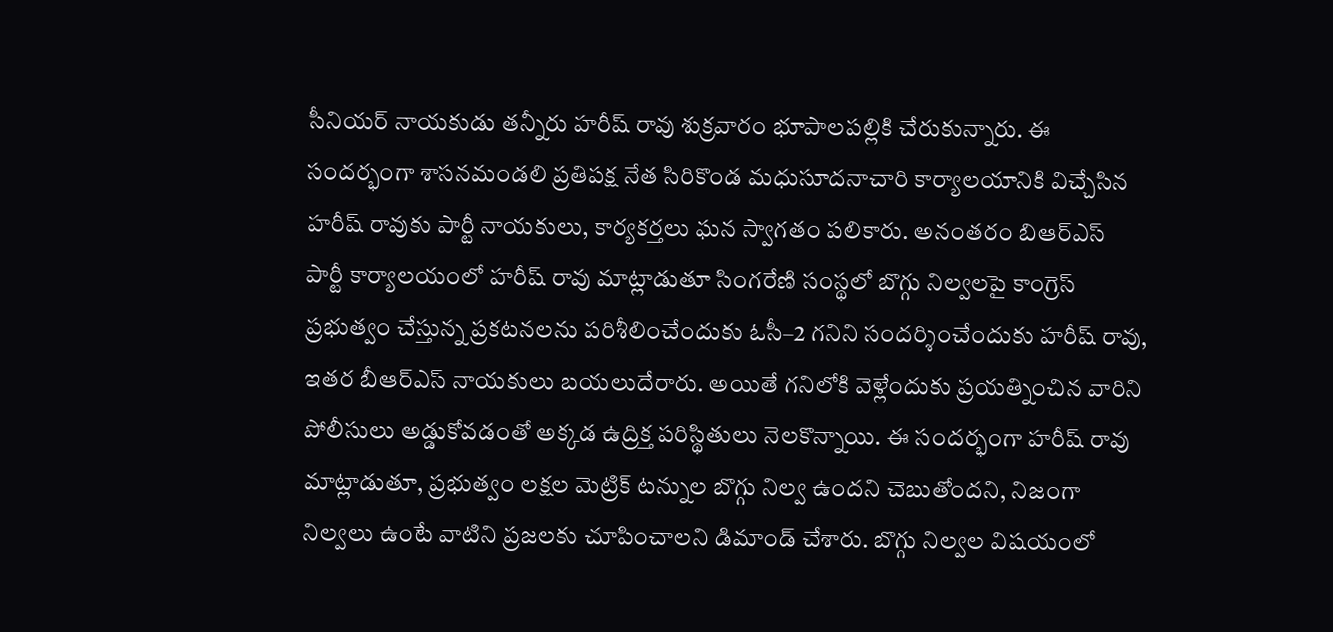సీనియర్ నాయకుడు తన్నీరు హరీష్ రావు శుక్రవారం భూపాలపల్లికి చేరుకున్నారు. ఈ సందర్భంగా శాసనమండలి ప్రతిపక్ష నేత సిరికొండ మధుసూదనాచారి కార్యాలయానికి విచ్చేసిన హరీష్ రావుకు పార్టీ నాయకులు, కార్యకర్తలు ఘన స్వాగతం పలికారు. అనంతరం బిఆర్ఎస్ పార్టీ కార్యాలయంలో హరీష్ రావు మాట్లాడుతూ సింగరేణి సంస్థలో బొగ్గు నిల్వలపై కాంగ్రెస్ ప్రభుత్వం చేస్తున్న ప్రకటనలను పరిశీలించేందుకు ఓసీ–2 గనిని సందర్శించేందుకు హరీష్ రావు, ఇతర బీఆర్ఎస్ నాయకులు బయలుదేరారు. అయితే గనిలోకి వెళ్లేందుకు ప్రయత్నించిన వారిని పోలీసులు అడ్డుకోవడంతో అక్కడ ఉద్రిక్త పరిస్థితులు నెలకొన్నాయి. ఈ సందర్భంగా హరీష్ రావు మాట్లాడుతూ, ప్రభుత్వం లక్షల మెట్రిక్ టన్నుల బొగ్గు నిల్వ ఉందని చెబుతోందని, నిజంగా నిల్వలు ఉంటే వాటిని ప్రజలకు చూపించాలని డిమాండ్ చేశారు. బొగ్గు నిల్వల విషయంలో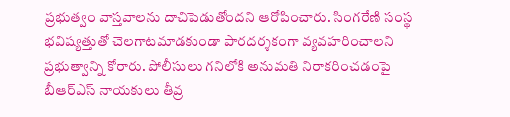ప్రభుత్వం వాస్తవాలను దాచిపెడుతోందని ఆరోపించారు. సింగరేణి సంస్థ భవిష్యత్తుతో చెలగాటమాడకుండా పారదర్శకంగా వ్యవహరించాలని ప్రభుత్వాన్ని కోరారు. పోలీసులు గనిలోకి అనుమతి నిరాకరించడంపై బీఆర్ఎస్ నాయకులు తీవ్ర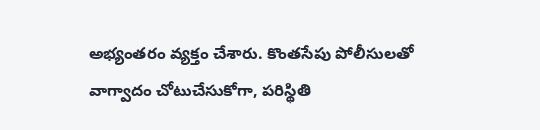అభ్యంతరం వ్యక్తం చేశారు. కొంతసేపు పోలీసులతో వాగ్వాదం చోటుచేసుకోగా, పరిస్థితి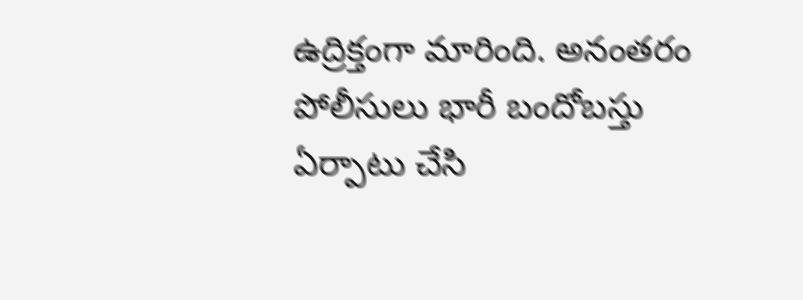ఉద్రిక్తంగా మారింది. అనంతరం పోలీసులు భారీ బందోబస్తు ఏర్పాటు చేసి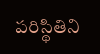పరిస్థితిని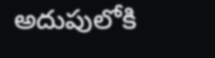అదుపులోకి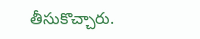తీసుకొచ్చారు.